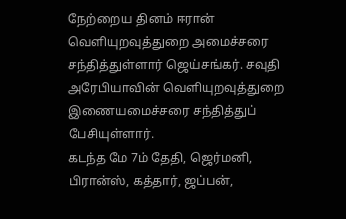நேற்றைய தினம் ஈரான் வெளியுறவுத்துறை அமைச்சரை சந்தித்துள்ளார் ஜெய்சங்கர். சவுதி அரேபியாவின் வெளியுறவுத்துறை இணையமைச்சரை சந்தித்துப் பேசியுள்ளார்.
கடந்த மே 7ம் தேதி, ஜெர்மனி, பிரான்ஸ், கத்தார், ஜப்பன்,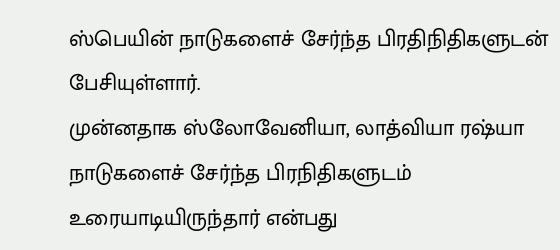ஸ்பெயின் நாடுகளைச் சேர்ந்த பிரதிநிதிகளுடன் பேசியுள்ளார்.
முன்னதாக ஸ்லோவேனியா, லாத்வியா ரஷ்யா நாடுகளைச் சேர்ந்த பிரநிதிகளுடம் உரையாடியிருந்தார் என்பது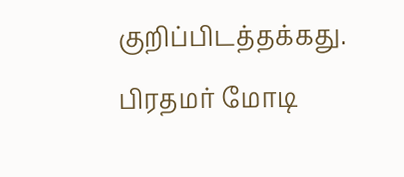குறிப்பிடத்தக்கது.
பிரதமர் மோடி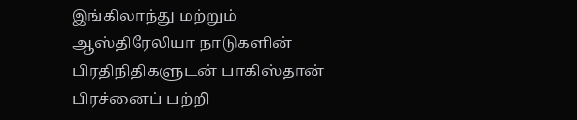இங்கிலாந்து மற்றும் ஆஸ்திரேலியா நாடுகளின் பிரதிநிதிகளுடன் பாகிஸ்தான் பிரச்னைப் பற்றி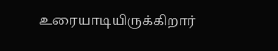உரையாடியிருக்கிறார்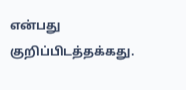என்பது குறிப்பிடத்தக்கது.